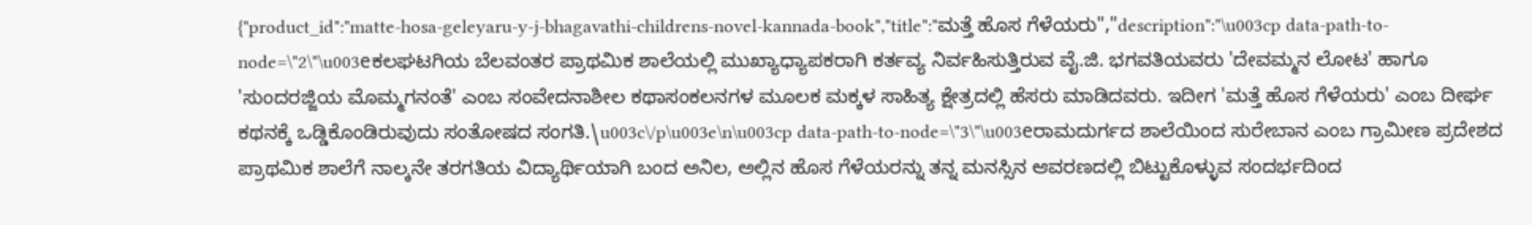{"product_id":"matte-hosa-geleyaru-y-j-bhagavathi-childrens-novel-kannada-book","title":"ಮತ್ತೆ ಹೊಸ ಗೆಳೆಯರು","description":"\u003cp data-path-to-node=\"2\"\u003eಕಲಘಟಗಿಯ ಬೆಲವಂತರ ಪ್ರಾಥಮಿಕ ಶಾಲೆಯಲ್ಲಿ ಮುಖ್ಯಾಧ್ಯಾಪಕರಾಗಿ ಕರ್ತವ್ಯ ನಿರ್ವಹಿಸುತ್ತಿರುವ ವೈ.ಜಿ. ಭಗವತಿಯವರು 'ದೇವಮ್ಮನ ಲೋಟ' ಹಾಗೂ 'ಸುಂದರಜ್ಜಿಯ ಮೊಮ್ಮಗನಂತೆ' ಎಂಬ ಸಂವೇದನಾಶೀಲ ಕಥಾಸಂಕಲನಗಳ ಮೂಲಕ ಮಕ್ಕಳ ಸಾಹಿತ್ಯ ಕ್ಷೇತ್ರದಲ್ಲಿ ಹೆಸರು ಮಾಡಿದವರು. ಇದೀಗ 'ಮತ್ತೆ ಹೊಸ ಗೆಳೆಯರು' ಎಂಬ ದೀರ್ಘ ಕಥನಕ್ಕೆ ಒಡ್ಡಿಕೊಂಡಿರುವುದು ಸಂತೋಷದ ಸಂಗತಿ.\u003c\/p\u003e\n\u003cp data-path-to-node=\"3\"\u003eರಾಮದುರ್ಗದ ಶಾಲೆಯಿಂದ ಸುರೇಬಾನ ಎಂಬ ಗ್ರಾಮೀಣ ಪ್ರದೇಶದ ಪ್ರಾಥಮಿಕ ಶಾಲೆಗೆ ನಾಲ್ಕನೇ ತರಗತಿಯ ವಿದ್ಯಾರ್ಥಿಯಾಗಿ ಬಂದ ಅನಿಲ, ಅಲ್ಲಿನ ಹೊಸ ಗೆಳೆಯರನ್ನು ತನ್ನ ಮನಸ್ಸಿನ ಆವರಣದಲ್ಲಿ ಬಿಟ್ಟುಕೊಳ್ಳುವ ಸಂದರ್ಭದಿಂದ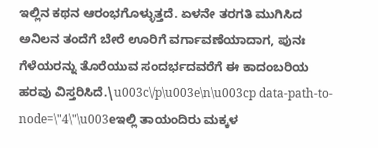ಇಲ್ಲಿನ ಕಥನ ಆರಂಭಗೊಳ್ಳುತ್ತದೆ. ಏಳನೇ ತರಗತಿ ಮುಗಿಸಿದ ಅನಿಲನ ತಂದೆಗೆ ಬೇರೆ ಊರಿಗೆ ವರ್ಗಾವಣೆಯಾದಾಗ, ಪುನಃ ಗೆಳೆಯರನ್ನು ತೊರೆಯುವ ಸಂದರ್ಭದವರೆಗೆ ಈ ಕಾದಂಬರಿಯ ಹರವು ವಿಸ್ತರಿಸಿದೆ.\u003c\/p\u003e\n\u003cp data-path-to-node=\"4\"\u003eಇಲ್ಲಿ ತಾಯಂದಿರು ಮಕ್ಕಳ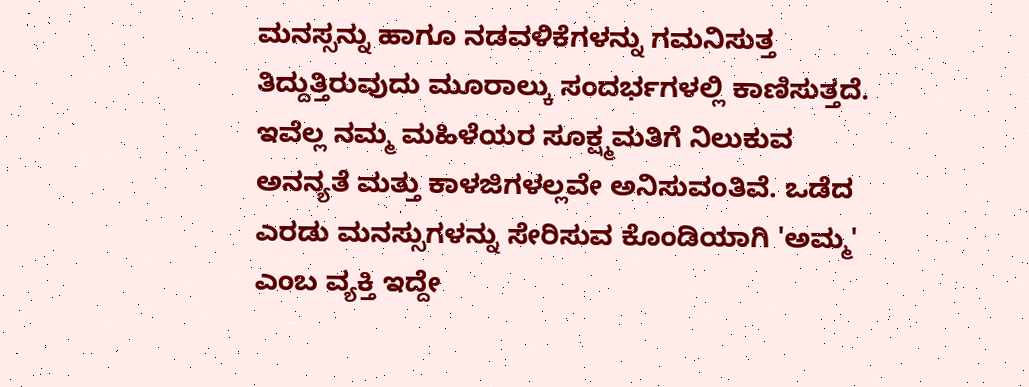ಮನಸ್ಸನ್ನು ಹಾಗೂ ನಡವಳಿಕೆಗಳನ್ನು ಗಮನಿಸುತ್ತ ತಿದ್ದುತ್ತಿರುವುದು ಮೂರಾಲ್ಕು ಸಂದರ್ಭಗಳಲ್ಲಿ ಕಾಣಿಸುತ್ತದೆ. ಇವೆಲ್ಲ ನಮ್ಮ ಮಹಿಳೆಯರ ಸೂಕ್ಷ್ಮಮತಿಗೆ ನಿಲುಕುವ ಅನನ್ಯತೆ ಮತ್ತು ಕಾಳಜಿಗಳಲ್ಲವೇ ಅನಿಸುವಂತಿವೆ. ಒಡೆದ ಎರಡು ಮನಸ್ಸುಗಳನ್ನು ಸೇರಿಸುವ ಕೊಂಡಿಯಾಗಿ 'ಅಮ್ಮ' ಎಂಬ ವ್ಯಕ್ತಿ ಇದ್ದೇ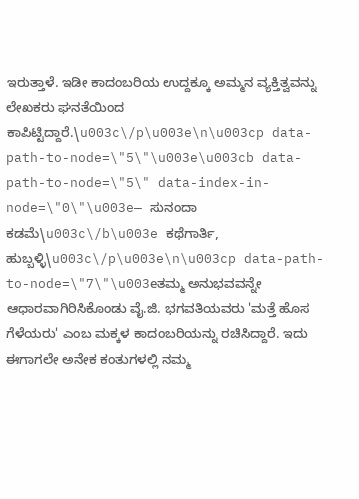ಇರುತ್ತಾಳೆ. ಇಡೀ ಕಾದಂಬರಿಯ ಉದ್ದಕ್ಕೂ ಅಮ್ಮನ ವ್ಯಕ್ತಿತ್ವವನ್ನು ಲೇಖಕರು ಘನತೆಯಿಂದ ಕಾಪಿಟ್ಟಿದ್ದಾರೆ.\u003c\/p\u003e\n\u003cp data-path-to-node=\"5\"\u003e\u003cb data-path-to-node=\"5\" data-index-in-node=\"0\"\u003e— ಸುನಂದಾ ಕಡಮೆ\u003c\/b\u003e ಕಥೆಗಾರ್ತಿ, ಹುಬ್ಬಳ್ಳಿ\u003c\/p\u003e\n\u003cp data-path-to-node=\"7\"\u003eತಮ್ಮ ಅನುಭವವನ್ನೇ ಆಧಾರವಾಗಿರಿಸಿಕೊಂಡು ವೈ.ಜಿ. ಭಗವತಿಯವರು 'ಮತ್ತೆ ಹೊಸ ಗೆಳೆಯರು' ಎಂಬ ಮಕ್ಕಳ ಕಾದಂಬರಿಯನ್ನು ರಚಿಸಿದ್ದಾರೆ. ಇದು ಈಗಾಗಲೇ ಅನೇಕ ಕಂತುಗಳಲ್ಲಿ ನಮ್ಮ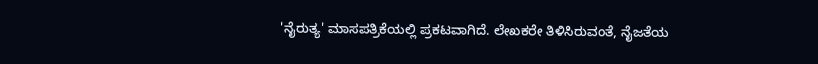'ನೈರುತ್ಯ' ಮಾಸಪತ್ರಿಕೆಯಲ್ಲಿ ಪ್ರಕಟವಾಗಿದೆ. ಲೇಖಕರೇ ತಿಳಿಸಿರುವಂತೆ, ನೈಜತೆಯ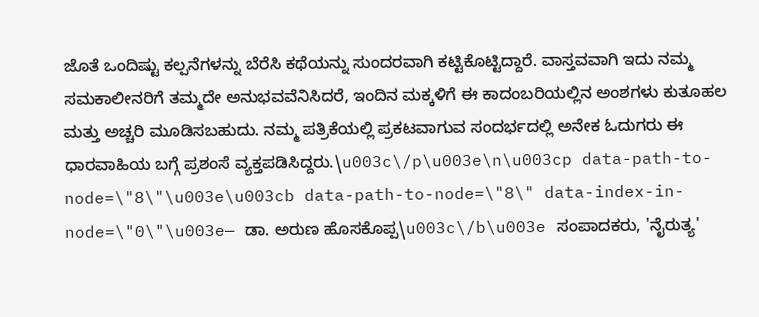ಜೊತೆ ಒಂದಿಷ್ಟು ಕಲ್ಪನೆಗಳನ್ನು ಬೆರೆಸಿ ಕಥೆಯನ್ನು ಸುಂದರವಾಗಿ ಕಟ್ಟಿಕೊಟ್ಟಿದ್ದಾರೆ. ವಾಸ್ತವವಾಗಿ ಇದು ನಮ್ಮ ಸಮಕಾಲೀನರಿಗೆ ತಮ್ಮದೇ ಅನುಭವವೆನಿಸಿದರೆ, ಇಂದಿನ ಮಕ್ಕಳಿಗೆ ಈ ಕಾದಂಬರಿಯಲ್ಲಿನ ಅಂಶಗಳು ಕುತೂಹಲ ಮತ್ತು ಅಚ್ಚರಿ ಮೂಡಿಸಬಹುದು. ನಮ್ಮ ಪತ್ರಿಕೆಯಲ್ಲಿ ಪ್ರಕಟವಾಗುವ ಸಂದರ್ಭದಲ್ಲಿ ಅನೇಕ ಓದುಗರು ಈ ಧಾರವಾಹಿಯ ಬಗ್ಗೆ ಪ್ರಶಂಸೆ ವ್ಯಕ್ತಪಡಿಸಿದ್ದರು.\u003c\/p\u003e\n\u003cp data-path-to-node=\"8\"\u003e\u003cb data-path-to-node=\"8\" data-index-in-node=\"0\"\u003e— ಡಾ. ಅರುಣ ಹೊಸಕೊಪ್ಪ\u003c\/b\u003e ಸಂಪಾದಕರು, 'ನೈರುತ್ಯ'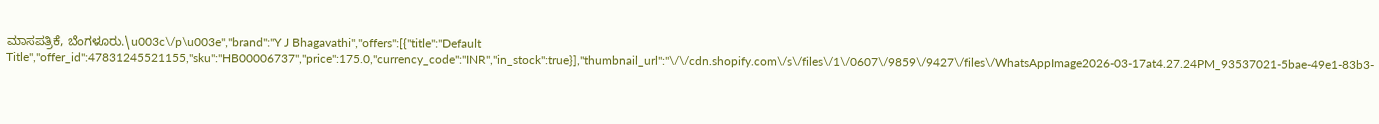ಮಾಸಪತ್ರಿಕೆ, ಬೆಂಗಳೂರು.\u003c\/p\u003e","brand":"Y J Bhagavathi","offers":[{"title":"Default Title","offer_id":47831245521155,"sku":"HB00006737","price":175.0,"currency_code":"INR","in_stock":true}],"thumbnail_url":"\/\/cdn.shopify.com\/s\/files\/1\/0607\/9859\/9427\/files\/WhatsAppImage2026-03-17at4.27.24PM_93537021-5bae-49e1-83b3-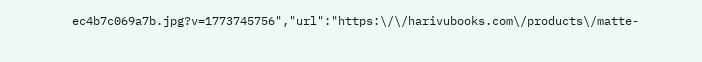ec4b7c069a7b.jpg?v=1773745756","url":"https:\/\/harivubooks.com\/products\/matte-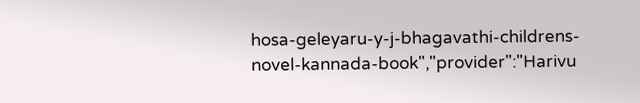hosa-geleyaru-y-j-bhagavathi-childrens-novel-kannada-book","provider":"Harivu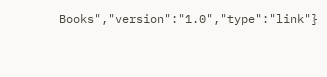Books","version":"1.0","type":"link"}